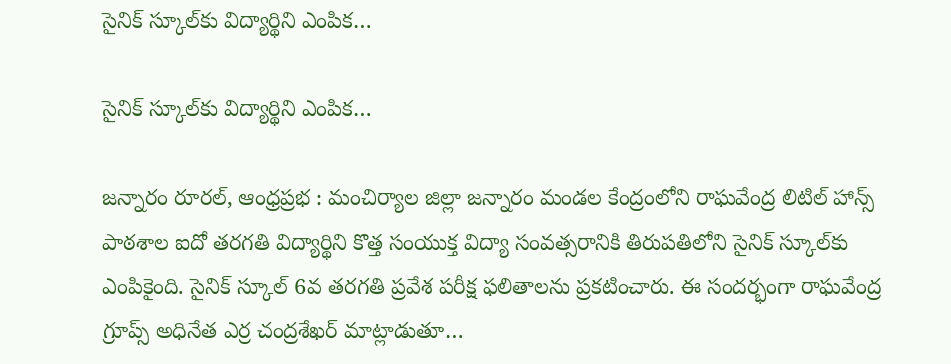సైనిక్ స్కూల్‌కు విద్యార్థిని ఎంపిక…

సైనిక్ స్కూల్‌కు విద్యార్థిని ఎంపిక…

జన్నారం రూరల్, ఆంధ్రప్రభ : మంచిర్యాల జిల్లా జన్నారం మండల కేంద్రంలోని రాఘవేంద్ర లిటిల్ హాన్స్ పాఠశాల ఐదో తరగతి విద్యార్థిని కొత్త సంయుక్త విద్యా సంవత్సరానికి తిరుపతిలోని సైనిక్ స్కూల్‌కు ఎంపికైంది. సైనిక్ స్కూల్ 6వ తరగతి ప్రవేశ పరీక్ష ఫలితాలను ప్రకటించారు. ఈ సందర్భంగా రాఘవేంద్ర గ్రూప్స్ అధినేత ఎర్ర చంద్రశేఖర్ మాట్లాడుతూ…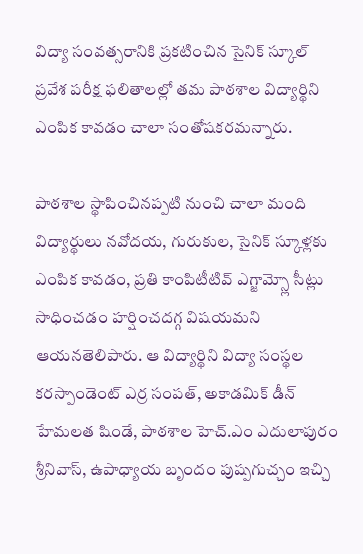విద్యా సంవత్సరానికి ప్రకటించిన సైనిక్ స్కూల్ ప్రవేశ పరీక్ష ఫలితాలల్లో తమ పాఠశాల విద్యార్థిని ఎంపిక కావడం చాలా సంతోషకరమన్నారు.

పాఠశాల స్థాపించినప్పటి నుంచి చాలా మంది విద్యార్థులు నవోదయ, గురుకుల, సైనిక్ స్కూళ్లకు ఎంపిక కావడం, ప్రతి కాంపిటీటివ్ ఎగ్జామ్స్లో సీట్లు సాధించడం హర్షించదగ్గ విషయమని ఆయనతెలిపారు. ఆ విద్యార్థిని విద్యా సంస్థల కరస్పాండెంట్ ఎర్ర సంపత్, అకాడమిక్ డీన్ హేమలత షిండే, పాఠశాల హెచ్.ఎం ఎదులాపురం శ్రీనివాస్, ఉపాధ్యాయ బృందం పుష్పగుచ్చం ఇచ్చి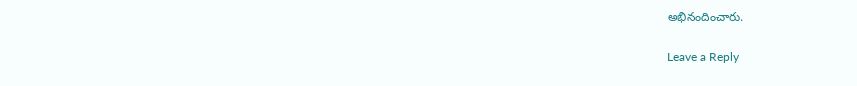అభినందించారు.

Leave a Reply